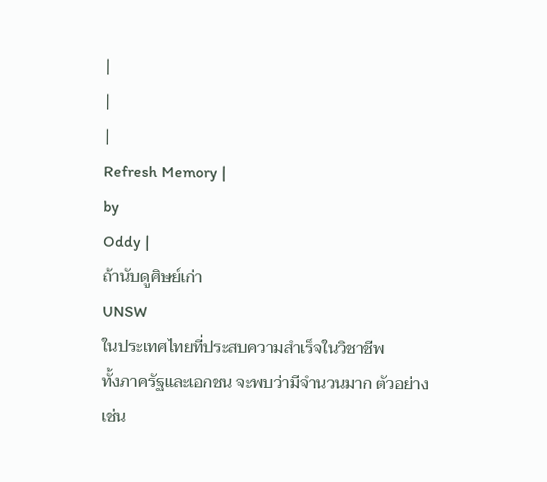|
|
|
Refresh Memory |
by
Oddy |
ถ้านับดูศิษย์เก่า
UNSW
ในประเทศไทยที่ประสบความสำเร็จในวิชาชีพ
ทั้งภาครัฐและเอกชน จะพบว่ามีจำนวนมาก ตัวอย่างเช่น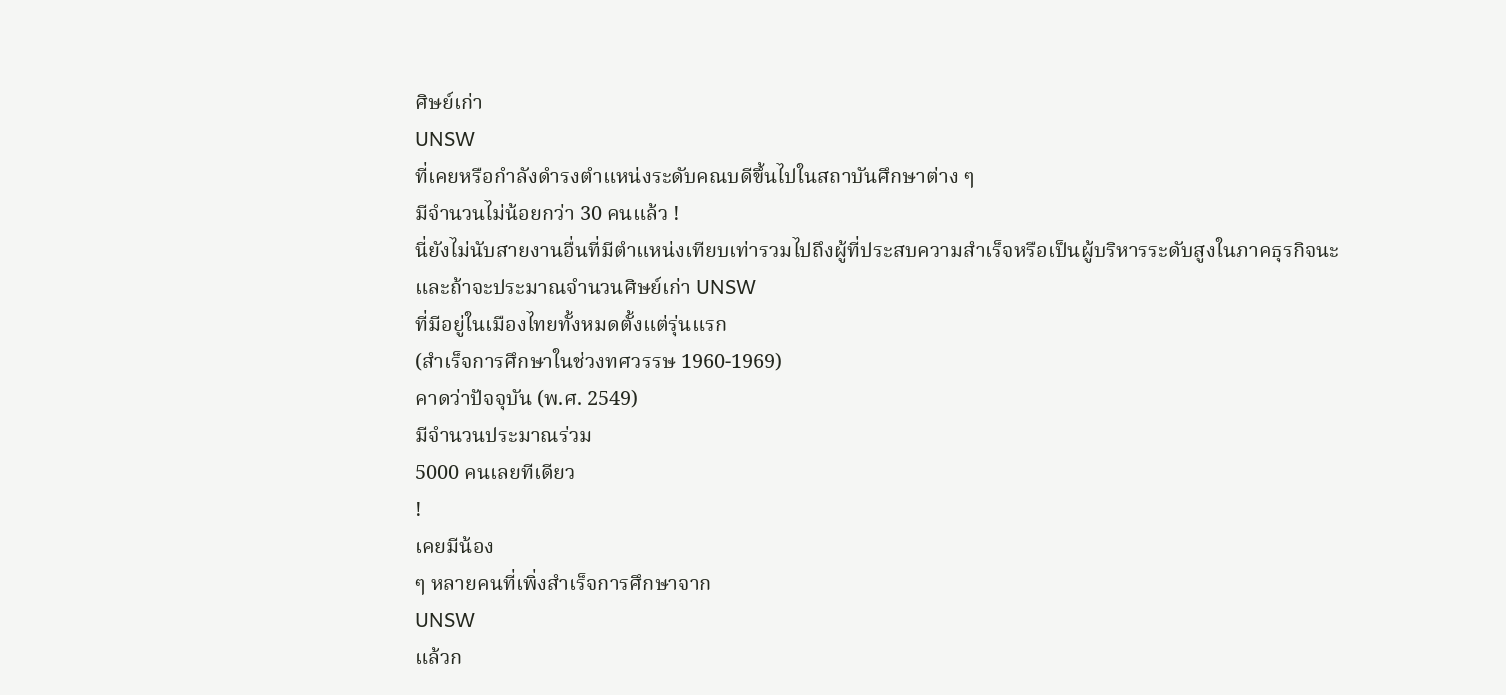ศิษย์เก่า
UNSW
ที่เคยหรือกำลังดำรงตำแหน่งระดับคณบดีขึ้นไปในสถาบันศึกษาต่าง ๆ
มีจำนวนไม่น้อยกว่า 30 คนแล้ว !
นี่ยังไม่นับสายงานอื่นที่มีตำแหน่งเทียบเท่ารวมไปถึงผู้ที่ประสบความสำเร็จหรือเป็นผู้บริหารระดับสูงในภาคธุรกิจนะ
และถ้าจะประมาณจำนวนศิษย์เก่า UNSW
ที่มีอยู่ในเมืองไทยทั้งหมดตั้งแต่รุ่นแรก
(สำเร็จการศึกษาในช่วงทศวรรษ 1960-1969)
คาดว่าปัจจุบัน (พ.ศ. 2549)
มีจำนวนประมาณร่วม
5000 คนเลยทีเดียว
!
เคยมีน้อง
ๆ หลายคนที่เพิ่งสำเร็จการศึกษาจาก
UNSW
แล้วก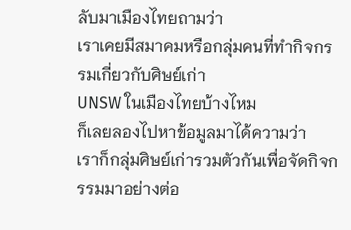ลับมาเมืองไทยถามว่า
เราเคยมีสมาคมหรือกลุ่มคนที่ทำกิจกรรมเกี่ยวกับศิษย์เก่า
UNSW ในเมืองไทยบ้างไหม
ก็เลยลองไปหาข้อมูลมาได้ความว่า
เราก็กลุ่มศิษย์เก่ารวมตัวกันเพื่อจัดกิจกรรมมาอย่างต่อ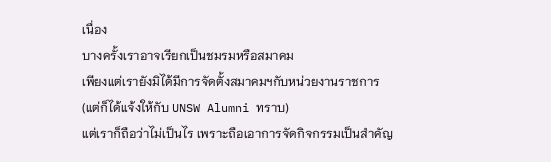เนื่อง
บางครั้งเราอาจเรียกเป็นชมรมหรือสมาคม
เพียงแต่เรายังมิได้มีการจัดตั้งสมาคมฯกับหน่วยงานราชการ
(แต่ก็ได้แจ้งให้กับ UNSW Alumni ทราบ)
แต่เราก็ถือว่าไม่เป็นไร เพราะถือเอาการจัดกิจกรรมเป็นสำคัญ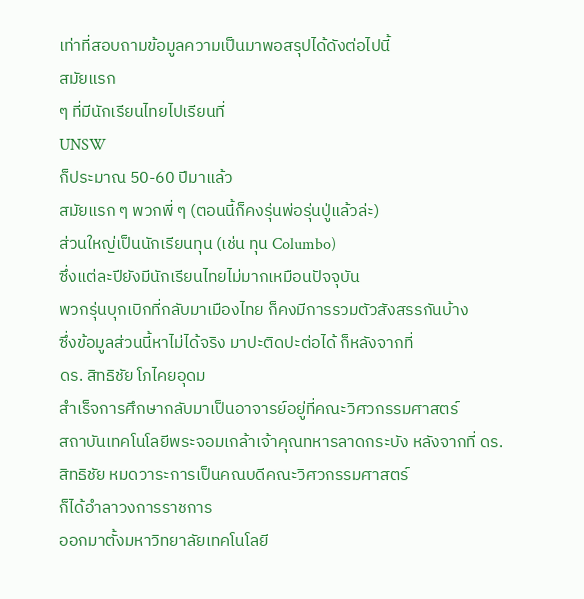เท่าที่สอบถามข้อมูลความเป็นมาพอสรุปได้ดังต่อไปนี้
สมัยแรก
ๆ ที่มีนักเรียนไทยไปเรียนที่
UNSW
ก็ประมาณ 50-60 ปีมาแล้ว
สมัยแรก ๆ พวกพี่ ๆ (ตอนนี้ก็คงรุ่นพ่อรุ่นปู่แล้วล่ะ)
ส่วนใหญ่เป็นนักเรียนทุน (เช่น ทุน Columbo)
ซึ่งแต่ละปียังมีนักเรียนไทยไม่มากเหมือนปัจจุบัน
พวกรุ่นบุกเบิกที่กลับมาเมืองไทย ก็คงมีการรวมตัวสังสรรกันบ้าง
ซึ่งข้อมูลส่วนนี้หาไม่ได้จริง มาปะติดปะต่อได้ ก็หลังจากที่
ดร. สิทธิชัย โภไคยอุดม
สำเร็จการศึกษากลับมาเป็นอาจารย์อยู่ที่คณะวิศวกรรมศาสตร์
สถาบันเทคโนโลยีพระจอมเกล้าเจ้าคุณทหารลาดกระบัง หลังจากที่ ดร.
สิทธิชัย หมดวาระการเป็นคณบดีคณะวิศวกรรมศาสตร์
ก็ได้อำลาวงการราชการ
ออกมาตั้งมหาวิทยาลัยเทคโนโลยี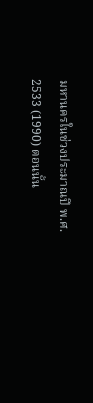มหานครในช่วงประมาณปี พ.ศ.
2533 (1990) ตอนนั้น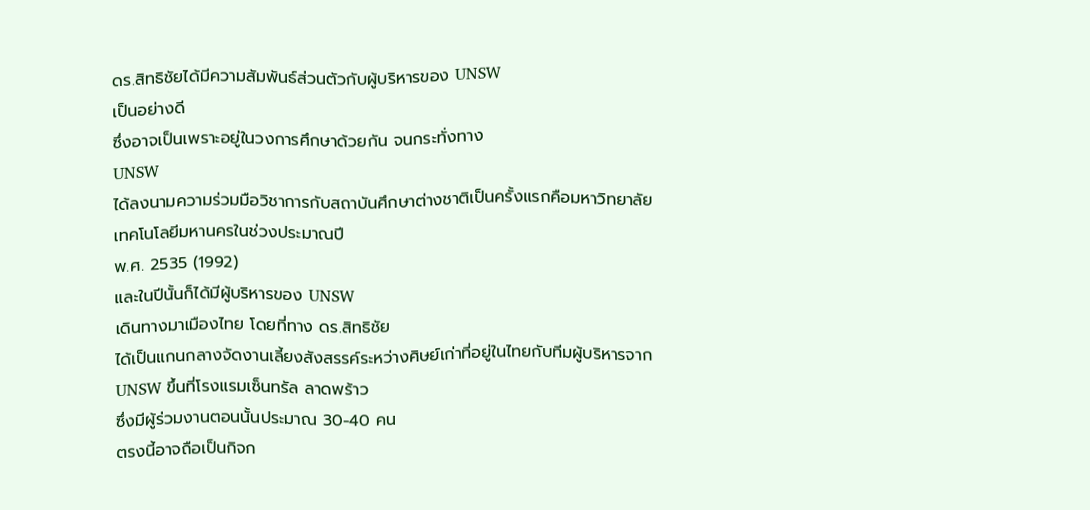ดร.สิทธิชัยได้มีความสัมพันธ์ส่วนตัวกับผู้บริหารของ UNSW
เป็นอย่างดี
ซึ่งอาจเป็นเพราะอยู่ในวงการศึกษาด้วยกัน จนกระทั่งทาง
UNSW
ได้ลงนามความร่วมมือวิชาการกับสถาบันศึกษาต่างชาติเป็นครั้งแรกคือมหาวิทยาลัยเทคโนโลยีมหานครในช่วงประมาณปี
พ.ศ. 2535 (1992)
และในปีนั้นก็ได้มีผู้บริหารของ UNSW
เดินทางมาเมืองไทย โดยที่ทาง ดร.สิทธิชัย
ได้เป็นแกนกลางจัดงานเลี้ยงสังสรรค์ระหว่างศิษย์เก่าที่อยู่ในไทยกับทีมผู้บริหารจาก
UNSW ขึ้นที่โรงแรมเซ็นทรัล ลาดพร้าว
ซึ่งมีผู้ร่วมงานตอนนั้นประมาณ 30-40 คน
ตรงนี้อาจถือเป็นกิจก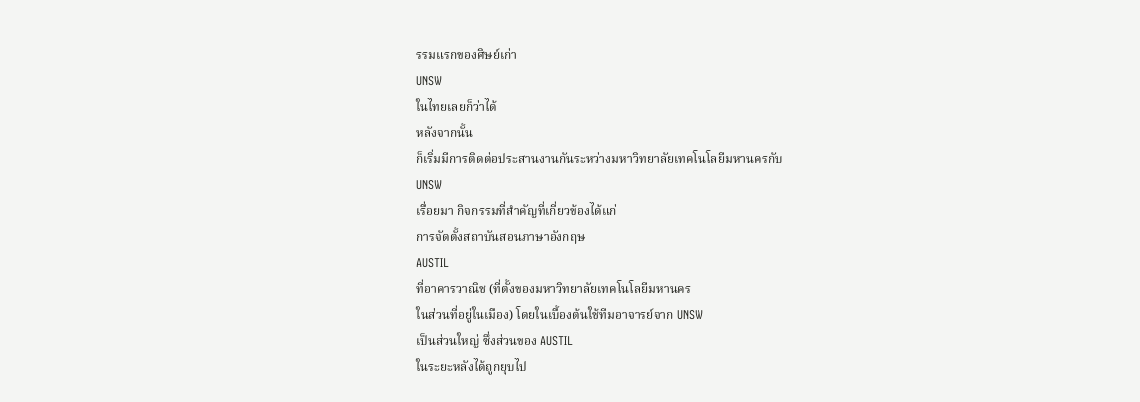รรมแรกของศิษย์เก่า
UNSW
ในไทยเลยก็ว่าได้
หลังจากนั้น
ก็เริ่มมีการติดต่อประสานงานกันระหว่างมหาวิทยาลัยเทคโนโลยีมหานครกับ
UNSW
เรื่อยมา กิจกรรมที่สำคัญที่เกี่ยวข้องได้แก่
การจัดตั้งสถาบันสอนภาษาอังกฤษ
AUSTIL
ที่อาคารวาณิช (ที่ตั้งของมหาวิทยาลัยเทคโนโลยีมหานคร
ในส่วนที่อยู่ในเมือง) โดยในเบื้องต้นใช้ทีมอาจารย์จาก UNSW
เป็นส่วนใหญ่ ซึ่งส่วนของ AUSTIL
ในระยะหลังได้ถูกยุบไป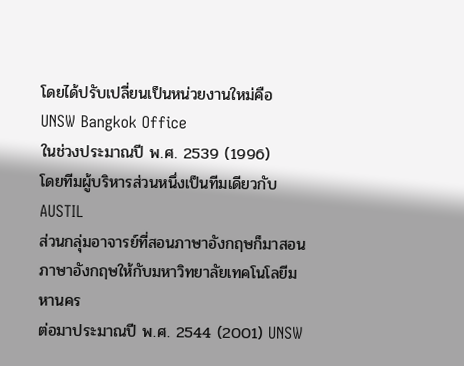โดยได้ปรับเปลี่ยนเป็นหน่วยงานใหม่คือ
UNSW Bangkok Office
ในช่วงประมาณปี พ.ศ. 2539 (1996)
โดยทีมผู้บริหารส่วนหนึ่งเป็นทีมเดียวกับ AUSTIL
ส่วนกลุ่มอาจารย์ที่สอนภาษาอังกฤษก็มาสอนภาษาอังกฤษให้กับมหาวิทยาลัยเทคโนโลยีมหานคร
ต่อมาประมาณปี พ.ศ. 2544 (2001) UNSW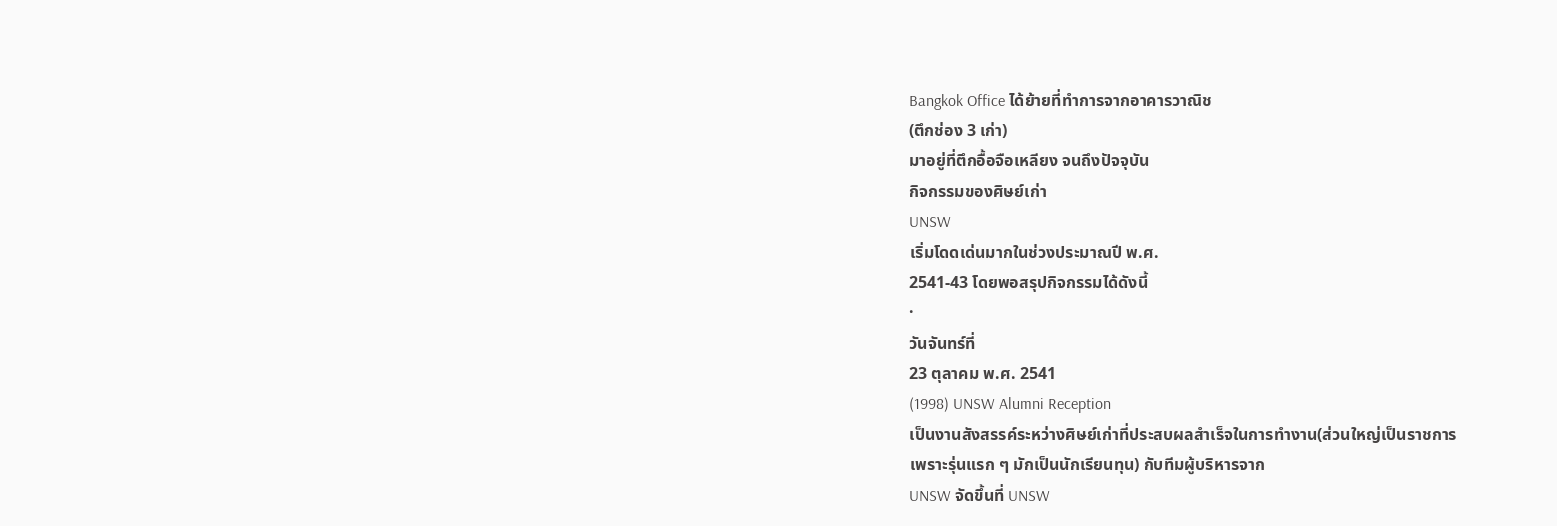Bangkok Office ได้ย้ายที่ทำการจากอาคารวาณิช
(ตึกช่อง 3 เก่า)
มาอยู่ที่ตึกอื้อจือเหลียง จนถึงปัจจุบัน
กิจกรรมของศิษย์เก่า
UNSW
เริ่มโดดเด่นมากในช่วงประมาณปี พ.ศ.
2541-43 โดยพอสรุปกิจกรรมได้ดังนี้
·
วันจันทร์ที่
23 ตุลาคม พ.ศ. 2541
(1998) UNSW Alumni Reception
เป็นงานสังสรรค์ระหว่างศิษย์เก่าที่ประสบผลสำเร็จในการทำงาน(ส่วนใหญ่เป็นราชการ
เพราะรุ่นแรก ๆ มักเป็นนักเรียนทุน) กับทีมผู้บริหารจาก
UNSW จัดขึ้นที่ UNSW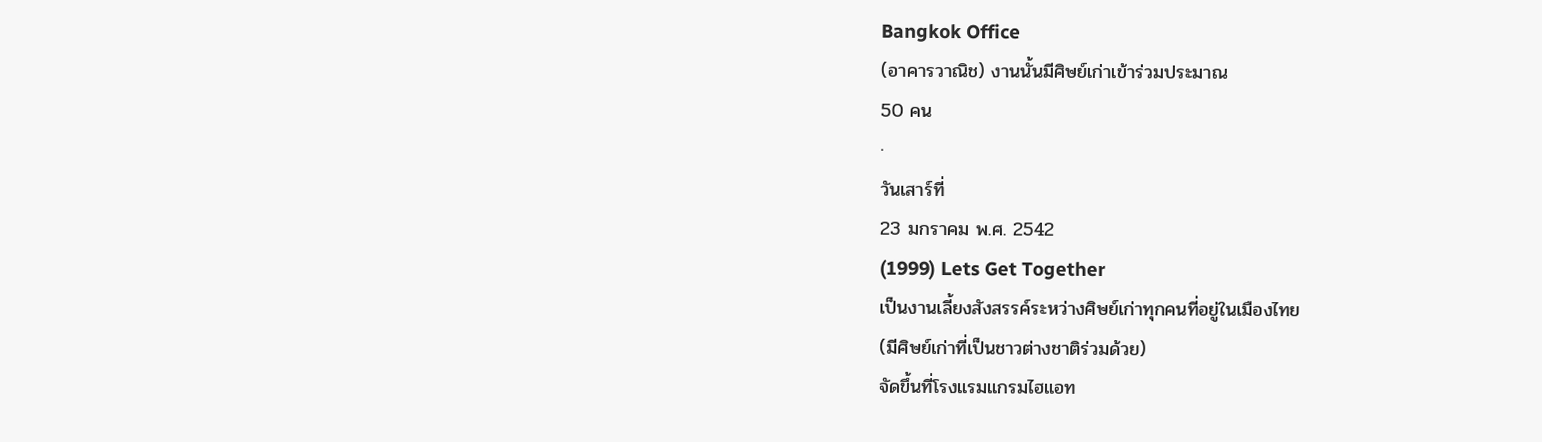Bangkok Office
(อาคารวาณิช) งานนั้นมีศิษย์เก่าเข้าร่วมประมาณ
50 คน
·
วันเสาร์ที่
23 มกราคม พ.ศ. 2542
(1999) Lets Get Together
เป็นงานเลี้ยงสังสรรค์ระหว่างศิษย์เก่าทุกคนที่อยู่ในเมืองไทย
(มีศิษย์เก่าที่เป็นชาวต่างชาติร่วมด้วย)
จัดขึ้นที่โรงแรมแกรมไฮแอท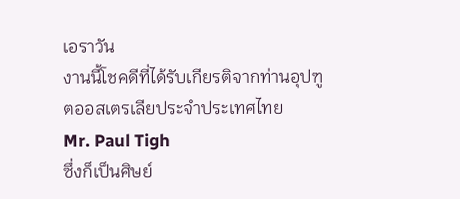เอราวัน
งานนี้โชคดีที่ได้รับเกียรติจากท่านอุปฑูตออสเตรเลียประจำประเทศไทย
Mr. Paul Tigh
ซึ่งก็เป็นศิษย์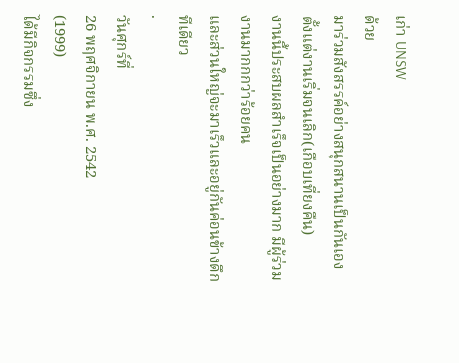เก่า UNSW
ด้วย
มาร่วมสังสรรค์อย่างสนุกสนานเป็นกันเองตั้งแต่งานเริ่มจนเลิก(เกือบเที่ยงคืน)
งานนี้ประสบผลสำเร็จเป็นอย่างมาก มีผู้ร่วมงานมากกกว่าร้อยคน
และส่วนใหญ่จะมาเร็วและอยู่กันค่อนข้างดึกทีเดียว
·
วันศุกร์ที่
26 พฤศจิกายน พ.ศ. 2542
(1999)
ได้มีกิจกรรมซึ่ง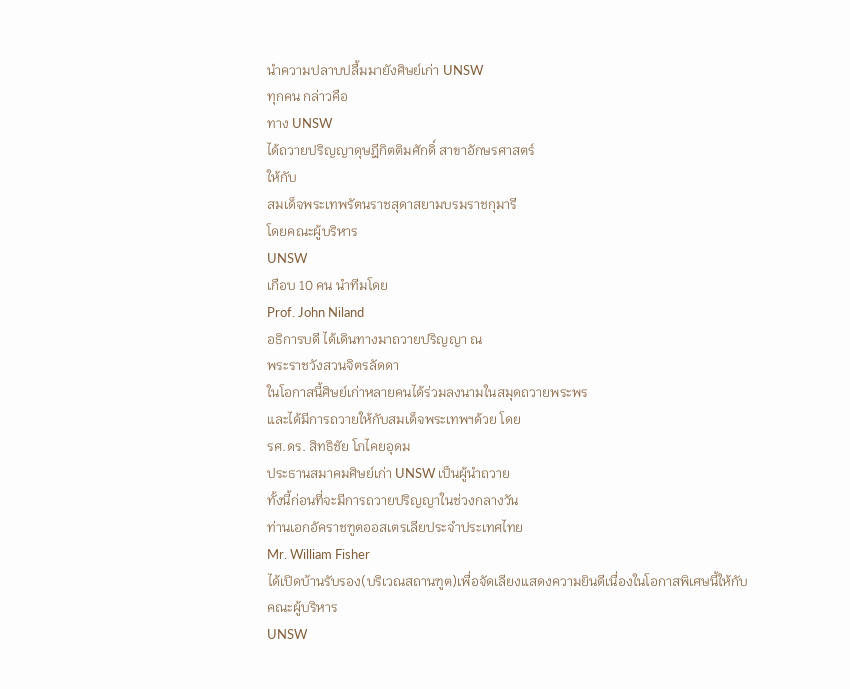นำความปลาบปลื้มมายังศิษย์เก่า UNSW
ทุกคน กล่าวคือ
ทาง UNSW
ได้ถวายปริญญาดุษฎีกิตติมศักดิ์ สาขาอักษรศาสตร์
ให้กับ
สมเด็จพระเทพรัตนราชสุดาสยามบรมราชกุมารี
โดยคณะผู้บริหาร
UNSW
เกือบ 10 คน นำทีมโดย
Prof. John Niland
อธิการบดี ได้เดินทางมาถวายปริญญา ณ
พระราชวังสวนจิตรลัดดา
ในโอกาสนี้ศิษย์เก่าหลายคนได้ร่วมลงนามในสมุดถวายพระพร
และได้มีการถวายให้กับสมเด็จพระเทพฯด้วย โดย
รศ.ดร. สิทธิชัย โภไคยอุดม
ประธานสมาคมศิษย์เก่า UNSW เป็นผู้นำถวาย
ทั้งนี้ก่อนที่จะมีการถวายปริญญาในช่วงกลางวัน
ท่านเอกอัคราชฑูตออสเตรเลียประจำประเทศไทย
Mr. William Fisher
ได้เปิดบ้านรับรอง(บริเวณสถานฑูต)เพื่อจัดเลียงแสดงความยินดีเนื่องในโอกาสพิเศษนี้ให้กับคณะผู้บริหาร
UNSW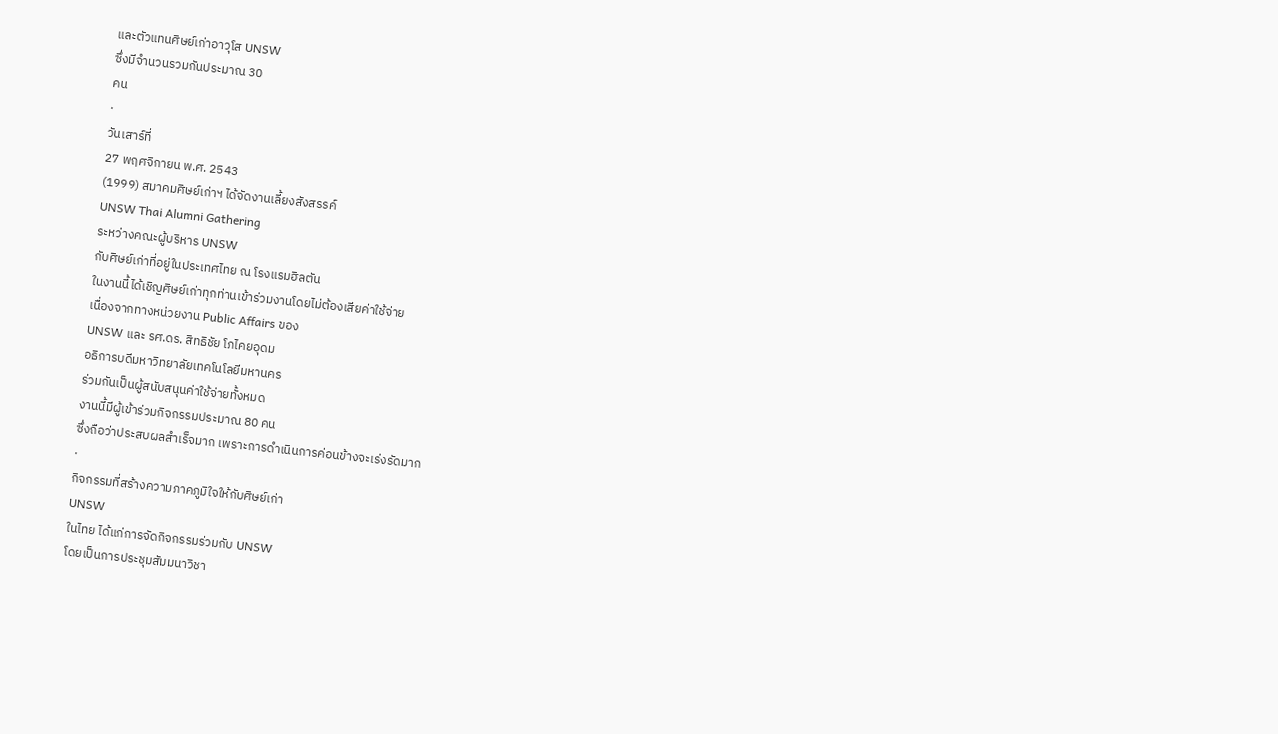และตัวแทนศิษย์เก่าอาวุโส UNSW
ซึ่งมีจำนวนรวมกันประมาณ 30
คน
·
วันเสาร์ที่
27 พฤศจิกายน พ.ศ. 2543
(1999) สมาคมศิษย์เก่าฯ ได้จัดงานเลี้ยงสังสรรค์
UNSW Thai Alumni Gathering
ระหว่างคณะผู้บริหาร UNSW
กับศิษย์เก่าที่อยู่ในประเทศไทย ณ โรงแรมฮิลตัน
ในงานนี้ได้เชิญศิษย์เก่าทุกท่านเข้าร่วมงานโดยไม่ต้องเสียค่าใช้จ่าย
เนื่องจากทางหน่วยงาน Public Affairs ของ
UNSW และ รศ.ดร. สิทธิชัย โภไคยอุดม
อธิการบดีมหาวิทยาลัยเทคโนโลยีมหานคร
ร่วมกันเป็นผู้สนับสนุนค่าใช้จ่ายทั้งหมด
งานนี้มีผู้เข้าร่วมกิจกรรมประมาณ 80 คน
ซึ่งถือว่าประสบผลสำเร็จมาก เพราะการดำเนินการค่อนข้างจะเร่งรัดมาก
·
กิจกรรมที่สร้างความภาคภูมิใจให้กับศิษย์เก่า
UNSW
ในไทย ได้แก่การจัดกิจกรรมร่วมกับ UNSW
โดยเป็นการประชุมสัมมนาวิชา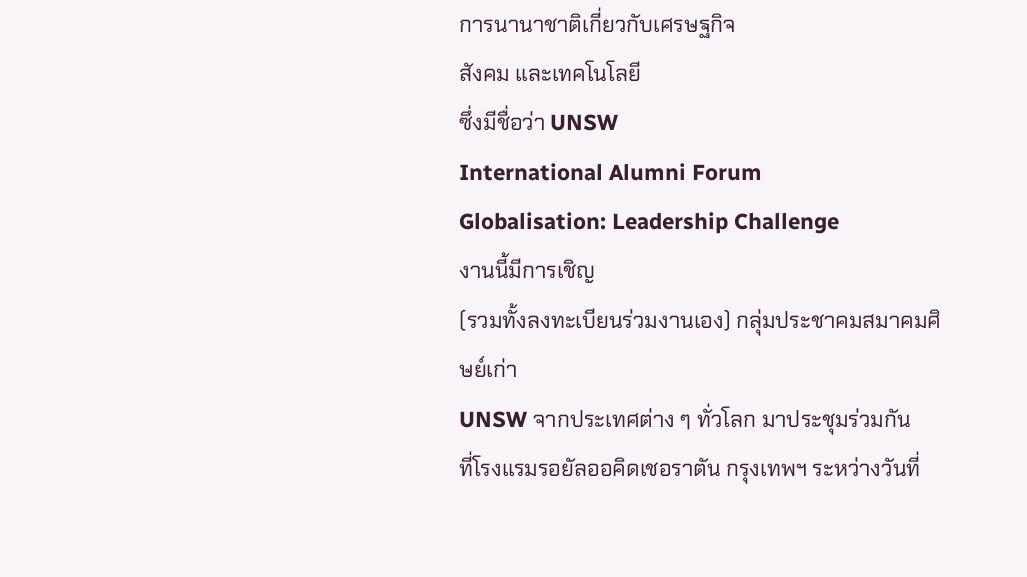การนานาชาติเกี่ยวกับเศรษฐกิจ
สังคม และเทคโนโลยี
ซึ่งมีชื่อว่า UNSW
International Alumni Forum
Globalisation: Leadership Challenge
งานนี้มีการเชิญ
(รวมทั้งลงทะเบียนร่วมงานเอง) กลุ่มประชาคมสมาคมศิษย์เก่า
UNSW จากประเทศต่าง ๆ ทั่วโลก มาประชุมร่วมกัน
ที่โรงแรมรอยัลออคิดเชอราตัน กรุงเทพฯ ระหว่างวันที่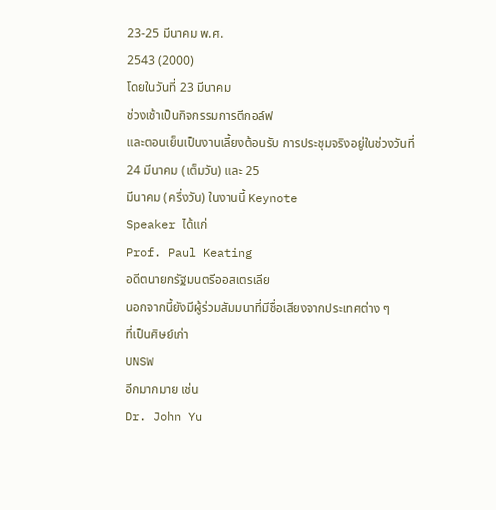23-25 มีนาคม พ.ศ.
2543 (2000)
โดยในวันที่ 23 มีนาคม
ช่วงเช้าเป็นกิจกรรมการตีกอล์ฟ
และตอนเย็นเป็นงานเลี้ยงต้อนรับ การประชุมจริงอยู่ในช่วงวันที่
24 มีนาคม (เต็มวัน) และ 25
มีนาคม (ครึ่งวัน) ในงานนี้ Keynote
Speaker ได้แก่
Prof. Paul Keating
อดีตนายกรัฐมนตรีออสเตรเลีย
นอกจากนี้ยังมีผู้ร่วมสัมมนาที่มีชื่อเสียงจากประเทศต่าง ๆ
ที่เป็นศิษย์เก่า
UNSW
อีกมากมาย เช่น
Dr. John Yu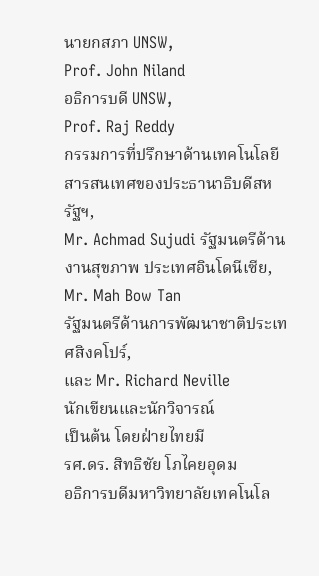นายกสภา UNSW,
Prof. John Niland
อธิการบดี UNSW,
Prof. Raj Reddy
กรรมการที่ปรึกษาด้านเทคโนโลยีสารสนเทศของประธานาธิบดีสหรัฐฯ,
Mr. Achmad Sujudi รัฐมนตรีด้านงานสุขภาพ ประเทศอินโดนีเซีย,
Mr. Mah Bow Tan
รัฐมนตรีด้านการพัฒนาชาติประเทศสิงคโปร์,
และ Mr. Richard Neville
นักเขียนและนักวิจารณ์
เป็นต้น โดยฝ่ายไทยมี
รศ.ดร. สิทธิชัย โภไคยอุดม
อธิการบดีมหาวิทยาลัยเทคโนโล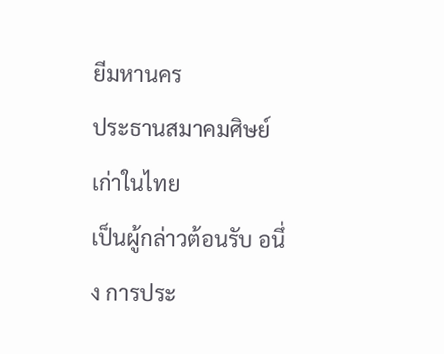ยีมหานคร
ประธานสมาคมศิษย์เก่าในไทย
เป็นผู้กล่าวต้อนรับ อนึ่ง การประ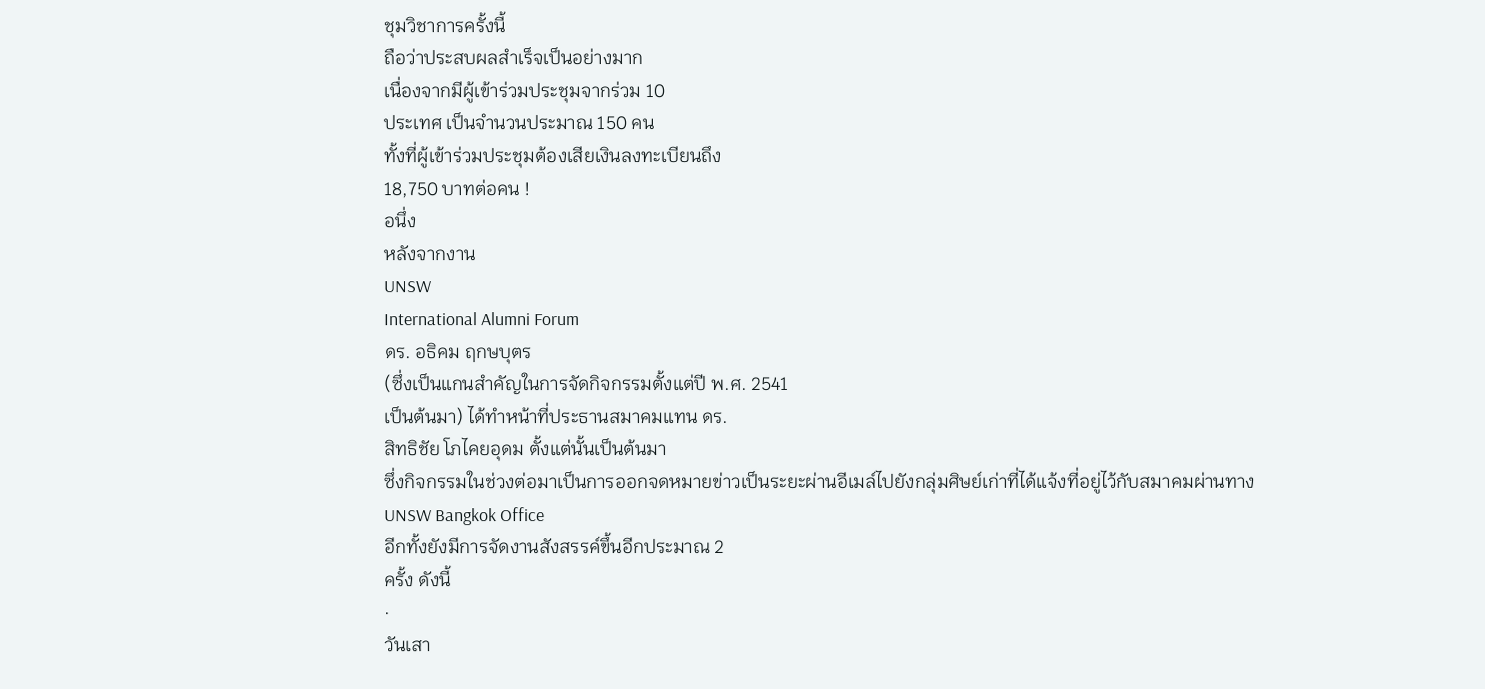ชุมวิชาการครั้งนี้
ถือว่าประสบผลสำเร็จเป็นอย่างมาก
เนื่องจากมีผู้เข้าร่วมประชุมจากร่วม 10
ประเทศ เป็นจำนวนประมาณ 150 คน
ทั้งที่ผู้เข้าร่วมประชุมต้องเสียเงินลงทะเบียนถึง
18,750 บาทต่อคน !
อนึ่ง
หลังจากงาน
UNSW
International Alumni Forum
ดร. อธิคม ฤกษบุตร
(ซึ่งเป็นแกนสำคัญในการจัดกิจกรรมตั้งแต่ปี พ.ศ. 2541
เป็นต้นมา) ได้ทำหน้าที่ประธานสมาคมแทน ดร.
สิทธิชัย โภไคยอุดม ตั้งแต่นั้นเป็นต้นมา
ซึ่งกิจกรรมในช่วงต่อมาเป็นการออกจดหมายข่าวเป็นระยะผ่านอีเมล์ไปยังกลุ่มศิษย์เก่าที่ได้แจ้งที่อยู่ไว้กับสมาคมผ่านทาง
UNSW Bangkok Office
อีกทั้งยังมีการจัดงานสังสรรค์ขึ้นอีกประมาณ 2
ครั้ง ดังนี้
·
วันเสา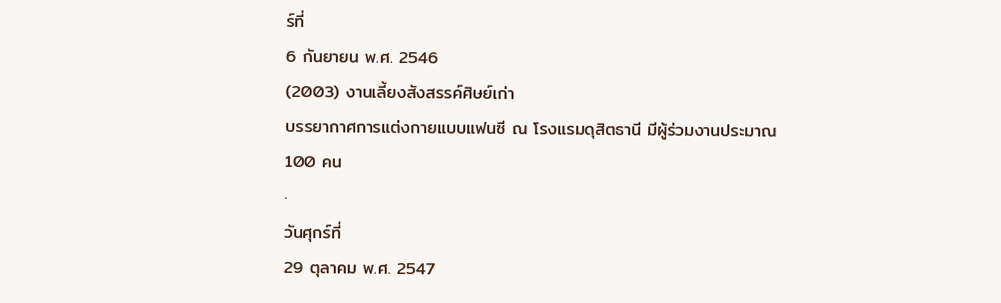ร์ที่
6 กันยายน พ.ศ. 2546
(2003) งานเลี้ยงสังสรรค์ศิษย์เก่า
บรรยากาศการแต่งกายแบบแฟนซี ณ โรงแรมดุสิตธานี มีผู้ร่วมงานประมาณ
100 คน
·
วันศุกร์ที่
29 ตุลาคม พ.ศ. 2547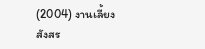(2004) งานเลี้ยงสังสร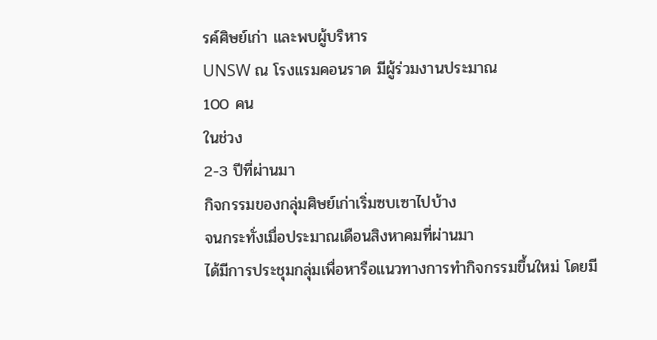รค์ศิษย์เก่า และพบผู้บริหาร
UNSW ณ โรงแรมคอนราด มีผู้ร่วมงานประมาณ
100 คน
ในช่วง
2-3 ปีที่ผ่านมา
กิจกรรมของกลุ่มศิษย์เก่าเริ่มซบเซาไปบ้าง
จนกระทั่งเมื่อประมาณเดือนสิงหาคมที่ผ่านมา
ได้มีการประชุมกลุ่มเพื่อหารือแนวทางการทำกิจกรรมขึ้นใหม่ โดยมี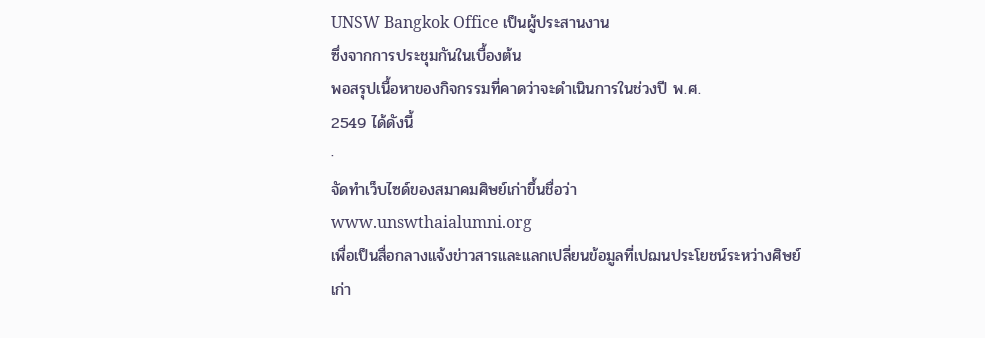UNSW Bangkok Office เป็นผู้ประสานงาน
ซึ่งจากการประชุมกันในเบื้องต้น
พอสรุปเนื้อหาของกิจกรรมที่คาดว่าจะดำเนินการในช่วงปี พ.ศ.
2549 ได้ดังนี้
·
จัดทำเว็บไซด์ของสมาคมศิษย์เก่าขึ้นชื่อว่า
www.unswthaialumni.org
เพื่อเป็นสื่อกลางแจ้งข่าวสารและแลกเปลี่ยนข้อมูลที่เปฌนประโยชน์ระหว่างศิษย์เก่า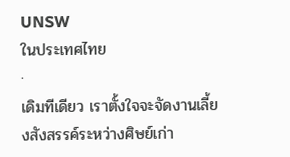UNSW
ในประเทศไทย
·
เดิมทีเดียว เราตั้งใจจะจัดงานเลี้ยงสังสรรค์ระหว่างศิษย์เก่า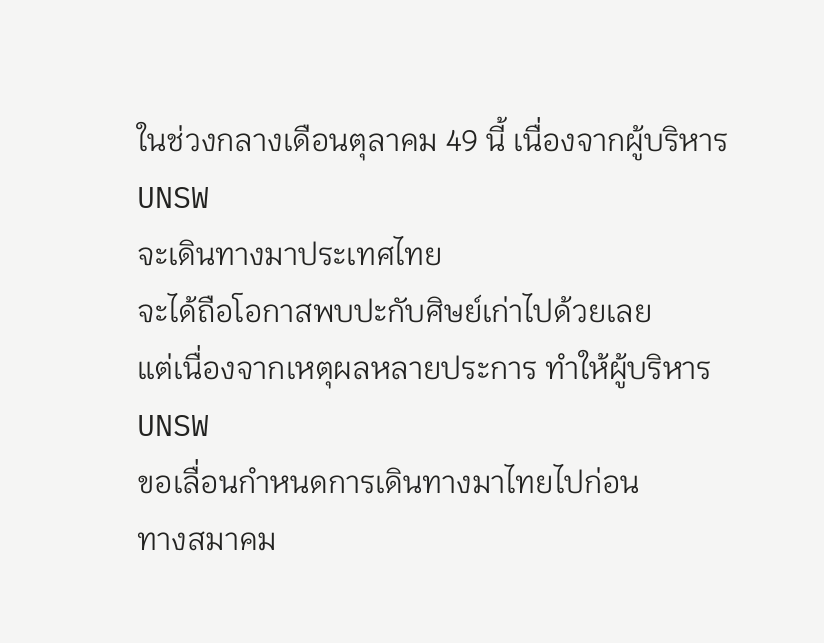ในช่วงกลางเดือนตุลาคม 49 นี้ เนื่องจากผู้บริหาร
UNSW
จะเดินทางมาประเทศไทย
จะได้ถือโอกาสพบปะกับศิษย์เก่าไปด้วยเลย
แต่เนื่องจากเหตุผลหลายประการ ทำให้ผู้บริหาร
UNSW
ขอเลื่อนกำหนดการเดินทางมาไทยไปก่อน
ทางสมาคม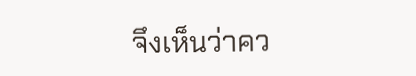จึงเห็นว่าคว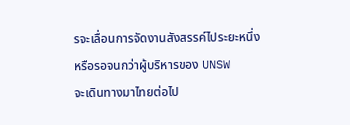รจะเลื่อนการจัดงานสังสรรค์ไประยะหนึ่ง
หรือรอจนกว่าผู้บริหารของ UNSW
จะเดินทางมาไทยต่อไป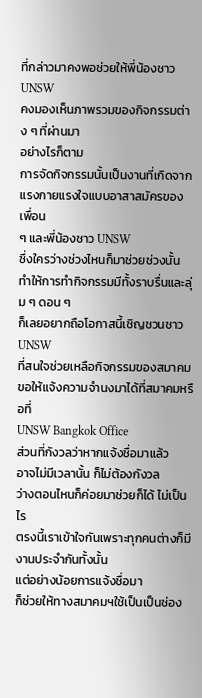ที่กล่าวมาคงพอช่วยให้พี่น้องชาว
UNSW
คงมองเห็นภาพรวมของกิจกรรมต่าง ๆ ที่ผ่านมา
อย่างไรก็ตาม
การจัดกิจกรรมนั้นเป็นงานที่เกิดจากแรงกายแรงใจแบบอาสาสมัครของเพื่อน
ๆ และพี่น้องชาว UNSW
ซึ่งใครว่างช่วงไหนก็มาช่วยช่วงนั้น
ทำให้การทำกิจกรรมมีทั้งราบรื่นและลุ่ม ๆ ดอน ๆ
ก็เลยอยากถือโอกาสนี้เชิญชวนชาว
UNSW
ที่สนใจช่วยเหลือกิจกรรมของสมาคม
ขอให้แจ้งความจำนงมาได้ที่สมาคมหรือที่
UNSW Bangkok Office
ส่วนที่กังวลว่าหากแจ้งชื่อมาแล้ว
อาจไม่มีเวลานั้น ก็ไม่ต้องกังวล
ว่างตอนไหนก็ค่อยมาช่วยก็ได้ ไม่เป็นไร
ตรงนี้เราเข้าใจกันเพราะทุกคนต่างก็มีงานประจำกันทั้งนั้น
แต่อย่างน้อยการแจ้งชื่อมา
ก็ช่วยให้ทางสมาคมฯใช้เป็นเป็นช่อง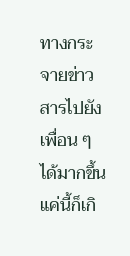ทางกระจายข่าวสารไปยังเพื่อน ๆ
ได้มากขึ้น แค่นี้ก็เกิ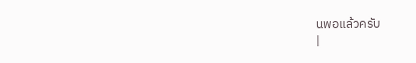นพอแล้วครับ
|